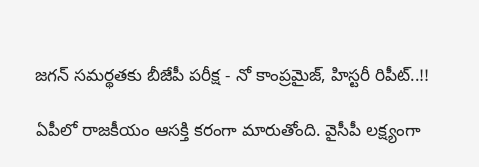జగన్ సమర్థతకు బీజేపీ పరీక్ష - నో కాంప్రమైజ్, హిస్టరీ రిపీట్..!!

ఏపీలో రాజకీయం ఆసక్తి కరంగా మారుతోంది. వైసీపీ లక్ష్యంగా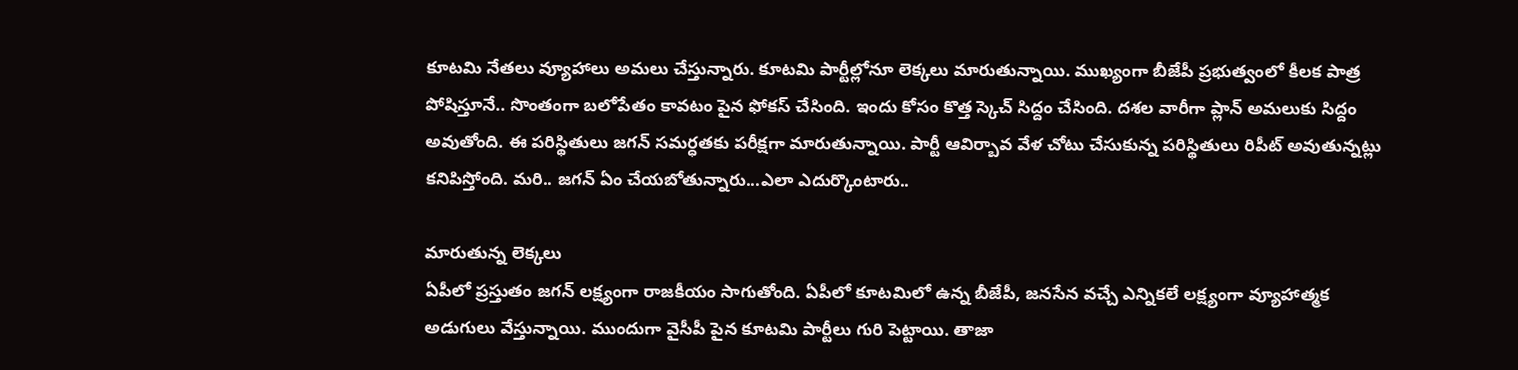కూటమి నేతలు వ్యూహాలు అమలు చేస్తున్నారు. కూటమి పార్టీల్లోనూ లెక్కలు మారుతున్నాయి. ముఖ్యంగా బీజేపీ ప్రభుత్వంలో కీలక పాత్ర పోషిస్తూనే.. సొంతంగా బలోపేతం కావటం పైన ఫోకస్ చేసింది. ఇందు కోసం కొత్త స్కెచ్ సిద్దం చేసింది. దశల వారీగా ప్లాన్ అమలుకు సిద్దం అవుతోంది. ఈ పరిస్థితులు జగన్ సమర్ధతకు పరీక్షగా మారుతున్నాయి. పార్టీ ఆవిర్బావ వేళ చోటు చేసుకున్న పరిస్థితులు రిపీట్ అవుతున్నట్లు కనిపిస్తోంది. మరి.. జగన్ ఏం చేయబోతున్నారు...ఎలా ఎదుర్కొంటారు..

మారుతున్న లెక్కలు
ఏపీలో ప్రస్తుతం జగన్ లక్ష్యంగా రాజకీయం సాగుతోంది. ఏపీలో కూటమిలో ఉన్న బీజేపీ, జనసేన వచ్చే ఎన్నికలే లక్ష్యంగా వ్యూహాత్మక అడుగులు వేస్తున్నాయి. ముందుగా వైసీపీ పైన కూటమి పార్టీలు గురి పెట్టాయి. తాజా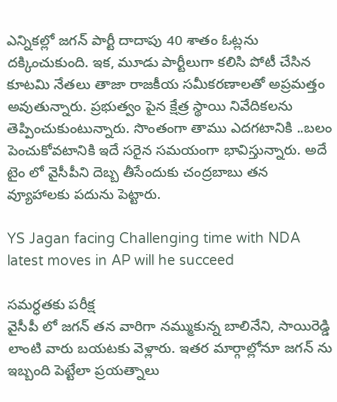ఎన్నికల్లో జగన్ పార్టీ దాదాపు 40 శాతం ఓట్లను దక్కించుకుంది. ఇక, మూడు పార్టీలుగా కలిసి పోటీ చేసిన కూటమి నేతలు తాజా రాజకీయ సమీకరణాలతో అప్రమత్తం అవుతున్నారు. ప్రభుత్వం పైన క్షేత్ర స్థాయి నివేదికలను తెప్పించుకుంటున్నారు. సొంతంగా తాము ఎదగటానికి ..బలం పెంచుకోవటానికి ఇదే సరైన సమయంగా భావిస్తున్నారు. అదే టైం లో వైసీపీని దెబ్బ తీసేందుకు చంద్రబాబు తన వ్యూహాలకు పదును పెట్టారు.

YS Jagan facing Challenging time with NDA latest moves in AP will he succeed

సమర్ధతకు పరీక్ష
వైసీపీ లో జగన్ తన వారిగా నమ్ముకున్న బాలినేని, సాయిరెడ్డి లాంటి వారు బయటకు వెళ్లారు. ఇతర మార్గాల్లోనూ జగన్ ను ఇబ్బంది పెట్టేలా ప్రయత్నాలు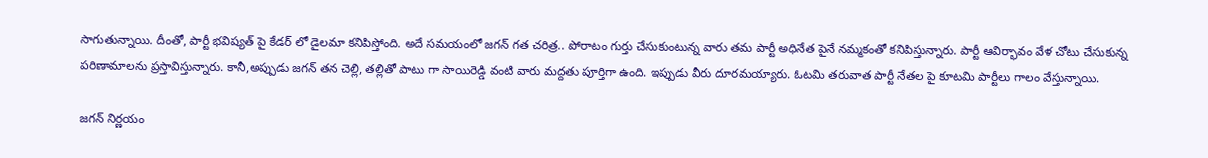సాగుతున్నాయి. దీంతో, పార్టీ భవిష్యత్ పై కేడర్ లో డైలమా కనిపిస్తోంది. అదే సమయంలో జగన్ గత చరిత్ర.. పోరాటం గుర్తు చేసుకుంటున్న వారు తమ పార్టీ అధినేత పైనే నమ్మకంతో కనిపిస్తున్నారు. పార్టీ ఆవిర్భావం వేళ చోటు చేసుకున్న పరిణామాలను ప్రస్తావిస్తున్నారు. కానీ,అప్పుడు జగన్ తన చెల్లి, తల్లితో పాటు గా సాయిరెడ్డి వంటి వారు మద్దతు పూర్తిగా ఉంది. ఇప్పుడు వీరు దూరమయ్యారు. ఓటమి తరువాత పార్టీ నేతల పై కూటమి పార్టీలు గాలం వేస్తున్నాయి.

జగన్ నిర్ణయం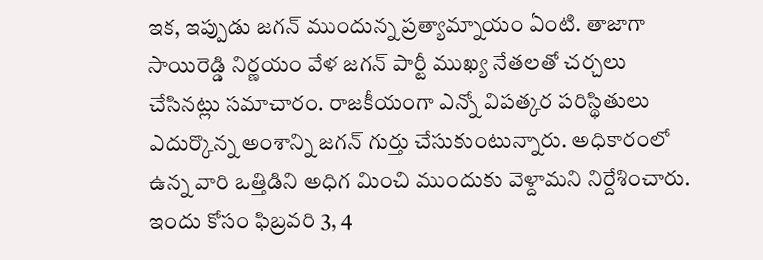ఇక, ఇప్పుడు జగన్ ముందున్న ప్రత్యామ్నాయం ఏంటి. తాజాగా సాయిరెడ్డి నిర్ణయం వేళ జగన్ పార్టీ ముఖ్య నేతలతో చర్చలు చేసినట్లు సమాచారం. రాజకీయంగా ఎన్నో విపత్కర పరిస్థితులు ఎదుర్కొన్న అంశాన్ని జగన్ గుర్తు చేసుకుంటున్నారు. అధికారంలో ఉన్న వారి ఒత్తిడిని అధిగ మించి ముందుకు వెళ్దామని నిర్దేశించారు. ఇందు కోసం ఫిబ్రవరి 3, 4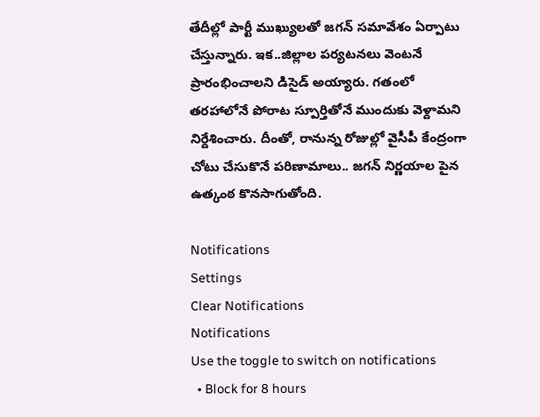తేదీల్లో పార్టీ ముఖ్యులతో జగన్ సమావేశం ఏర్పాటు చేస్తున్నారు. ఇక..జిల్లాల పర్యటనలు వెంటనే ప్రారంభించాలని డిసైడ్ అయ్యారు. గతంలో తరహాలోనే పోరాట స్పూర్తితోనే ముందుకు వెళ్దామని నిర్దేశించారు. దీంతో, రానున్న రోజుల్లో వైసీపీ కేంద్రంగా చోటు చేసుకొనే పరిణామాలు.. జగన్ నిర్ణయాల పైన ఉత్కంఠ కొనసాగుతోంది.

Notifications
Settings
Clear Notifications
Notifications
Use the toggle to switch on notifications
  • Block for 8 hours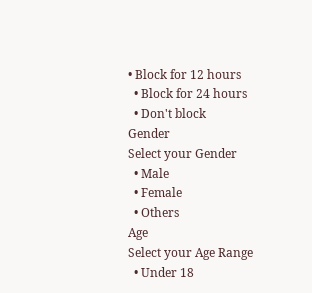• Block for 12 hours
  • Block for 24 hours
  • Don't block
Gender
Select your Gender
  • Male
  • Female
  • Others
Age
Select your Age Range
  • Under 18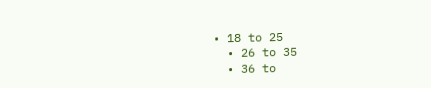• 18 to 25
  • 26 to 35
  • 36 to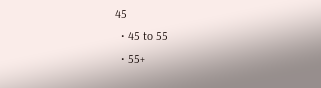45
  • 45 to 55
  • 55+